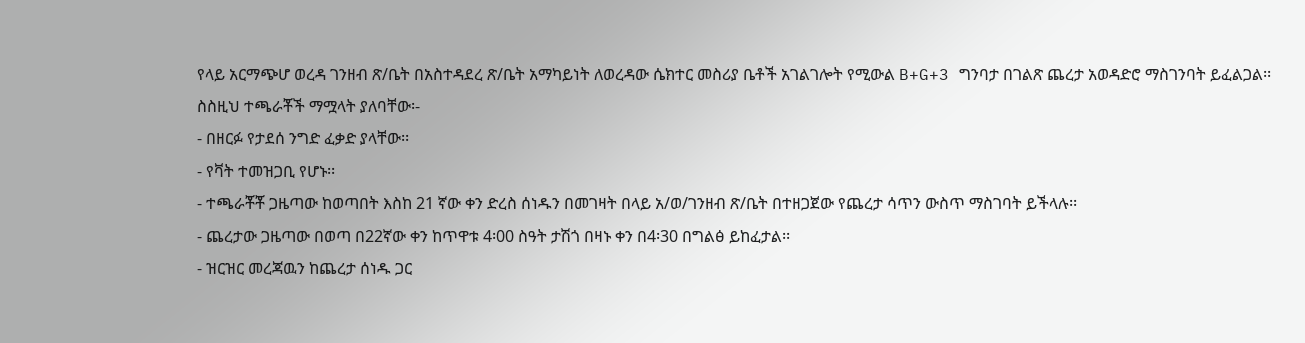የላይ አርማጭሆ ወረዳ ገንዘብ ጽ/ቤት በአስተዳደረ ጽ/ቤት አማካይነት ለወረዳው ሴክተር መስሪያ ቤቶች አገልገሎት የሚውል B+G+3 ግንባታ በገልጽ ጨረታ አወዳድሮ ማስገንባት ይፈልጋል፡፡ ስስዚህ ተጫራቾች ማሟላት ያለባቸው፡-
- በዘርፉ የታደሰ ንግድ ፈቃድ ያላቸው፡፡
- የቫት ተመዝጋቢ የሆኑ፡፡
- ተጫራቾቾ ጋዜጣው ከወጣበት እስከ 21 ኛው ቀን ድረስ ሰነዱን በመገዛት በላይ አ/ወ/ገንዘብ ጽ/ቤት በተዘጋጀው የጨረታ ሳጥን ውስጥ ማስገባት ይችላሉ፡፡
- ጨረታው ጋዜጣው በወጣ በ22ኛው ቀን ከጥዋቱ 4፡00 ስዓት ታሽጎ በዛኑ ቀን በ4፡30 በግልፅ ይከፈታል፡፡
- ዝርዝር መረጃዉን ከጨረታ ሰነዱ ጋር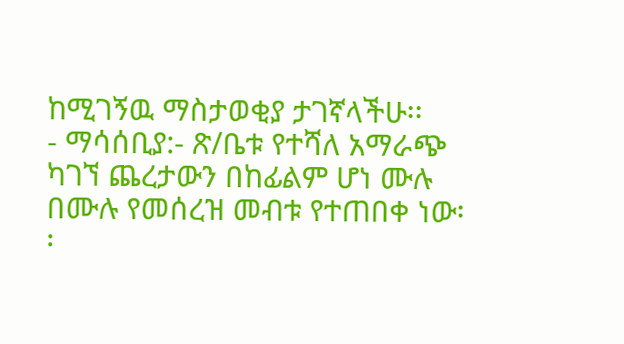ከሚገኝዉ ማስታወቂያ ታገኛላችሁ፡፡
- ማሳሰቢያ:- ጽ/ቤቱ የተሻለ አማራጭ ካገኘ ጨረታውን በከፊልም ሆነ ሙሉ በሙሉ የመሰረዝ መብቱ የተጠበቀ ነው፡፡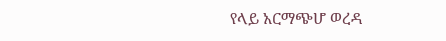የላይ አርማጭሆ ወረዳ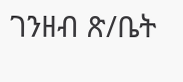ገንዘብ ጽ/ቤት